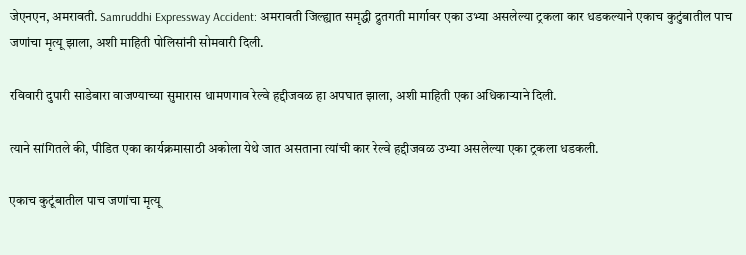जेएनएन, अमरावती. Samruddhi Expressway Accident: अमरावती जिल्ह्यात समृद्धी द्रुतगती मार्गावर एका उभ्या असलेल्या ट्रकला कार धडकल्याने एकाच कुटुंबातील पाच जणांचा मृत्यू झाला, अशी माहिती पोलिसांनी सोमवारी दिली.

रविवारी दुपारी साडेबारा वाजण्याच्या सुमारास धामणगाव रेल्वे हद्दीजवळ हा अपघात झाला, अशी माहिती एका अधिकाऱ्याने दिली.

त्याने सांगितले की, पीडित एका कार्यक्रमासाठी अकोला येथे जात असताना त्यांची कार रेल्वे हद्दीजवळ उभ्या असलेल्या एका ट्रकला धडकली.

एकाच कुटूंबातील पाच जणांचा मृत्यू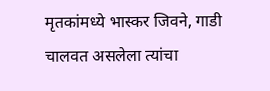मृतकांमध्ये भास्कर जिवने, गाडी चालवत असलेला त्यांचा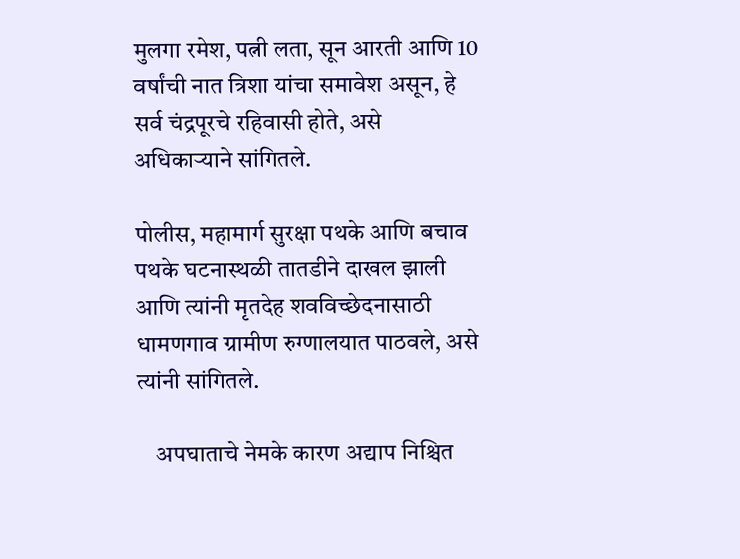मुलगा रमेश, पत्नी लता, सून आरती आणि 10 वर्षांची नात त्रिशा यांचा समावेश असून, हे सर्व चंद्रपूरचे रहिवासी होते, असे अधिकाऱ्याने सांगितले.

पोलीस, महामार्ग सुरक्षा पथके आणि बचाव पथके घटनास्थळी तातडीने दाखल झाली आणि त्यांनी मृतदेह शवविच्छेदनासाठी धामणगाव ग्रामीण रुग्णालयात पाठवले, असे त्यांनी सांगितले.

    अपघाताचे नेमके कारण अद्याप निश्चित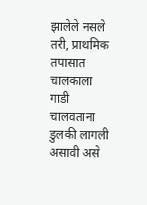झालेले नसले तरी, प्राथमिक तपासात चालकाला गाडी चालवताना डुलकी लागली असावी असे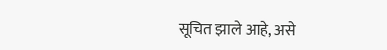सूचित झाले आहे, असे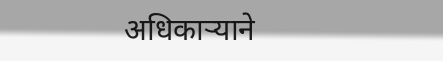अधिकाऱ्याने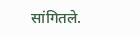सांगितले.